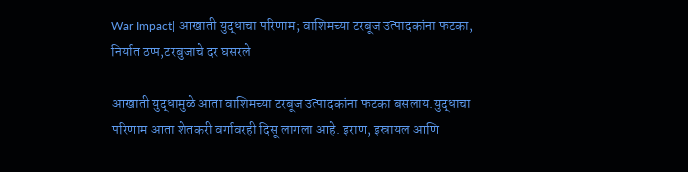War Impact| आखाती युद्धाचा परिणाम; वाशिमच्या टरबूज उत्पादकांना फटका, निर्यात ठप्प,टरबुजाचे दर घसरले

आखाती युद्धामुळे आता वाशिमच्या टरबूज उत्पादकांना फटका बसलाय.युद्धाचा परिणाम आता शेतकरी वर्गावरही दिसू लागला आहे. इराण, इस्रायल आणि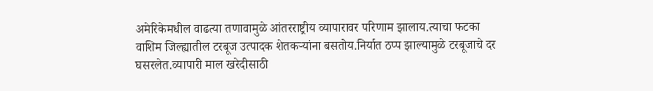अमेरिकेमधील वाढत्या तणावामुळे आंतरराष्ट्रीय व्यापारावर परिणाम झालाय.त्याचा फटका वाशिम जिल्ह्यातील टरबूज उत्पादक शेतकऱ्यांना बसतोय.निर्यात ठप्प झाल्यामुळे टरबूजाचे दर घसरलेत.व्यापारी माल खरेदीसाठी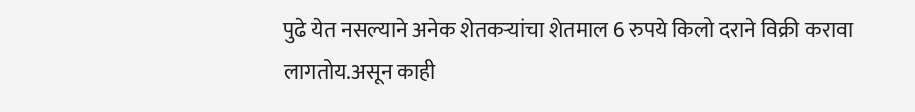पुढे येत नसल्याने अनेक शेतकऱ्यांचा शेतमाल 6 रुपये किलो दराने विक्री करावा लागतोय.असून काही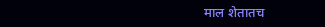माल शेतातच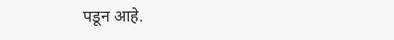पडून आहे.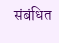संबंधित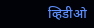व्हिडीओ